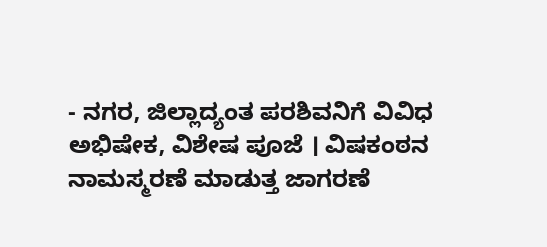- ನಗರ, ಜಿಲ್ಲಾದ್ಯಂತ ಪರಶಿವನಿಗೆ ವಿವಿಧ ಅಭಿಷೇಕ, ವಿಶೇಷ ಪೂಜೆ । ವಿಷಕಂಠನ ನಾಮಸ್ಮರಣೆ ಮಾಡುತ್ತ ಜಾಗರಣೆ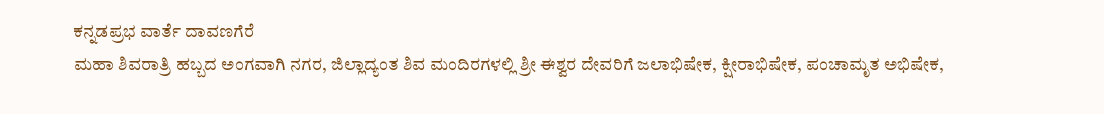ಕನ್ನಡಪ್ರಭ ವಾರ್ತೆ ದಾವಣಗೆರೆ
ಮಹಾ ಶಿವರಾತ್ರಿ ಹಬ್ಬದ ಅಂಗವಾಗಿ ನಗರ, ಜಿಲ್ಲಾದ್ಯಂತ ಶಿವ ಮಂದಿರಗಳಲ್ಲಿ ಶ್ರೀ ಈಶ್ವರ ದೇವರಿಗೆ ಜಲಾಭಿಷೇಕ, ಕ್ಷೀರಾಭಿಷೇಕ, ಪಂಚಾಮೃತ ಅಭಿಷೇಕ,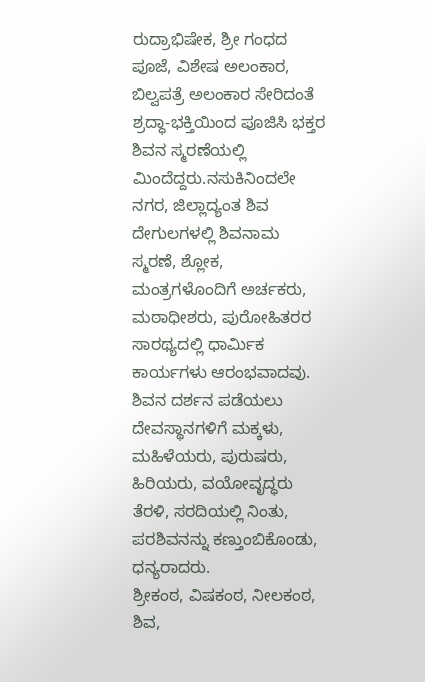ರುದ್ರಾಭಿಷೇಕ, ಶ್ರೀ ಗಂಧದ ಪೂಜೆ, ವಿಶೇಷ ಅಲಂಕಾರ, ಬಿಲ್ವಪತ್ರೆ ಅಲಂಕಾರ ಸೇರಿದಂತೆ ಶ್ರದ್ಧಾ-ಭಕ್ತಿಯಿಂದ ಪೂಜಿಸಿ ಭಕ್ತರ ಶಿವನ ಸ್ಮರಣೆಯಲ್ಲಿ ಮಿಂದೆದ್ದರು.ನಸುಕಿನಿಂದಲೇ ನಗರ, ಜಿಲ್ಲಾದ್ಯಂತ ಶಿವ ದೇಗುಲಗಳಲ್ಲಿ ಶಿವನಾಮ ಸ್ಮರಣೆ, ಶ್ಲೋಕ, ಮಂತ್ರಗಳೊಂದಿಗೆ ಅರ್ಚಕರು, ಮಠಾಧೀಶರು, ಪುರೋಹಿತರರ ಸಾರಥ್ಯದಲ್ಲಿ ಧಾರ್ಮಿಕ ಕಾರ್ಯಗಳು ಆರಂಭವಾದವು. ಶಿವನ ದರ್ಶನ ಪಡೆಯಲು ದೇವಸ್ಥಾನಗಳಿಗೆ ಮಕ್ಕಳು, ಮಹಿಳೆಯರು, ಪುರುಷರು, ಹಿರಿಯರು, ವಯೋವೃದ್ಧರು ತೆರಳಿ, ಸರದಿಯಲ್ಲಿ ನಿಂತು, ಪರಶಿವನನ್ನು ಕಣ್ತುಂಬಿಕೊಂಡು, ಧನ್ಯರಾದರು.
ಶ್ರೀಕಂಠ, ವಿಷಕಂಠ, ನೀಲಕಂಠ, ಶಿವ,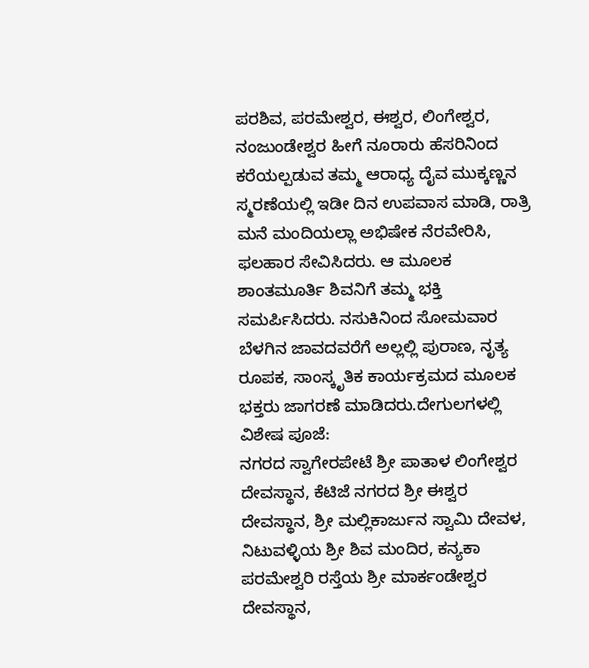ಪರಶಿವ, ಪರಮೇಶ್ವರ, ಈಶ್ವರ, ಲಿಂಗೇಶ್ವರ, ನಂಜುಂಡೇಶ್ವರ ಹೀಗೆ ನೂರಾರು ಹೆಸರಿನಿಂದ ಕರೆಯಲ್ಪಡುವ ತಮ್ಮ ಆರಾಧ್ಯ ದೈವ ಮುಕ್ಕಣ್ಣನ ಸ್ಮರಣೆಯಲ್ಲಿ ಇಡೀ ದಿನ ಉಪವಾಸ ಮಾಡಿ, ರಾತ್ರಿ ಮನೆ ಮಂದಿಯಲ್ಲಾ ಅಭಿಷೇಕ ನೆರವೇರಿಸಿ, ಫಲಹಾರ ಸೇವಿಸಿದರು. ಆ ಮೂಲಕ ಶಾಂತಮೂರ್ತಿ ಶಿವನಿಗೆ ತಮ್ಮ ಭಕ್ತಿ ಸಮರ್ಪಿಸಿದರು. ನಸುಕಿನಿಂದ ಸೋಮವಾರ ಬೆಳಗಿನ ಜಾವದವರೆಗೆ ಅಲ್ಲಲ್ಲಿ ಪುರಾಣ, ನೃತ್ಯ ರೂಪಕ, ಸಾಂಸ್ಕೃತಿಕ ಕಾರ್ಯಕ್ರಮದ ಮೂಲಕ ಭಕ್ತರು ಜಾಗರಣೆ ಮಾಡಿದರು.ದೇಗುಲಗಳಲ್ಲಿ ವಿಶೇಷ ಪೂಜೆ:
ನಗರದ ಸ್ವಾಗೇರಪೇಟೆ ಶ್ರೀ ಪಾತಾಳ ಲಿಂಗೇಶ್ವರ ದೇವಸ್ಥಾನ, ಕೆಟಿಜೆ ನಗರದ ಶ್ರೀ ಈಶ್ವರ ದೇವಸ್ಥಾನ, ಶ್ರೀ ಮಲ್ಲಿಕಾರ್ಜುನ ಸ್ವಾಮಿ ದೇವಳ, ನಿಟುವಳ್ಳಿಯ ಶ್ರೀ ಶಿವ ಮಂದಿರ, ಕನ್ಯಕಾ ಪರಮೇಶ್ವರಿ ರಸ್ತೆಯ ಶ್ರೀ ಮಾರ್ಕಂಡೇಶ್ವರ ದೇವಸ್ಥಾನ,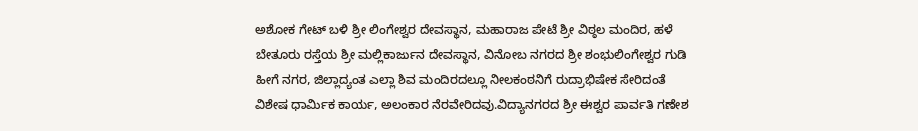ಅಶೋಕ ಗೇಟ್ ಬಳಿ ಶ್ರೀ ಲಿಂಗೇಶ್ವರ ದೇವಸ್ಥಾನ, ಮಹಾರಾಜ ಪೇಟೆ ಶ್ರೀ ವಿಠ್ಠಲ ಮಂದಿರ, ಹಳೆ ಬೇತೂರು ರಸ್ತೆಯ ಶ್ರೀ ಮಲ್ಲಿಕಾರ್ಜುನ ದೇವಸ್ಥಾನ, ವಿನೋಬ ನಗರದ ಶ್ರೀ ಶಂಭುಲಿಂಗೇಶ್ವರ ಗುಡಿ ಹೀಗೆ ನಗರ, ಜಿಲ್ಲಾದ್ಯಂತ ಎಲ್ಲಾ ಶಿವ ಮಂದಿರದಲ್ಲೂ ನೀಲಕಂಠನಿಗೆ ರುದ್ರಾಭಿಷೇಕ ಸೇರಿದಂತೆ ವಿಶೇಷ ಧಾರ್ಮಿಕ ಕಾರ್ಯ, ಅಲಂಕಾರ ನೆರವೇರಿದವು.ವಿದ್ಯಾನಗರದ ಶ್ರೀ ಈಶ್ವರ ಪಾರ್ವತಿ ಗಣೇಶ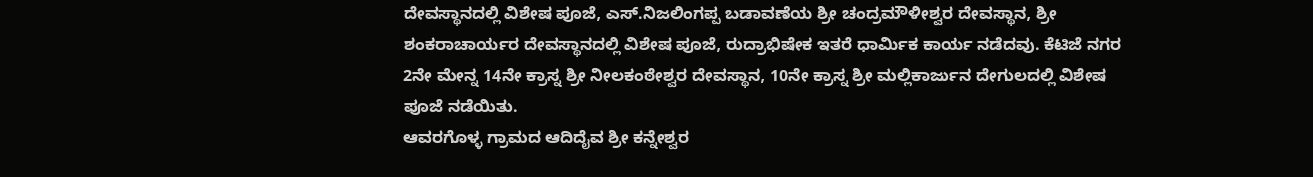ದೇವಸ್ಥಾನದಲ್ಲಿ ವಿಶೇಷ ಪೂಜೆ, ಎಸ್.ನಿಜಲಿಂಗಪ್ಪ ಬಡಾವಣೆಯ ಶ್ರೀ ಚಂದ್ರಮೌಳೀಶ್ವರ ದೇವಸ್ಥಾನ, ಶ್ರೀ ಶಂಕರಾಚಾರ್ಯರ ದೇವಸ್ಥಾನದಲ್ಲಿ ವಿಶೇಷ ಪೂಜೆ, ರುದ್ರಾಭಿಷೇಕ ಇತರೆ ಧಾರ್ಮಿಕ ಕಾರ್ಯ ನಡೆದವು. ಕೆಟಿಜೆ ನಗರ 2ನೇ ಮೇನ್ನ 14ನೇ ಕ್ರಾಸ್ನ ಶ್ರೀ ನೀಲಕಂಠೇಶ್ವರ ದೇವಸ್ಥಾನ, 10ನೇ ಕ್ರಾಸ್ನ ಶ್ರೀ ಮಲ್ಲಿಕಾರ್ಜುನ ದೇಗುಲದಲ್ಲಿ ವಿಶೇಷ ಪೂಜೆ ನಡೆಯಿತು.
ಆವರಗೊಳ್ಳ ಗ್ರಾಮದ ಆದಿದೈವ ಶ್ರೀ ಕನ್ನೇಶ್ವರ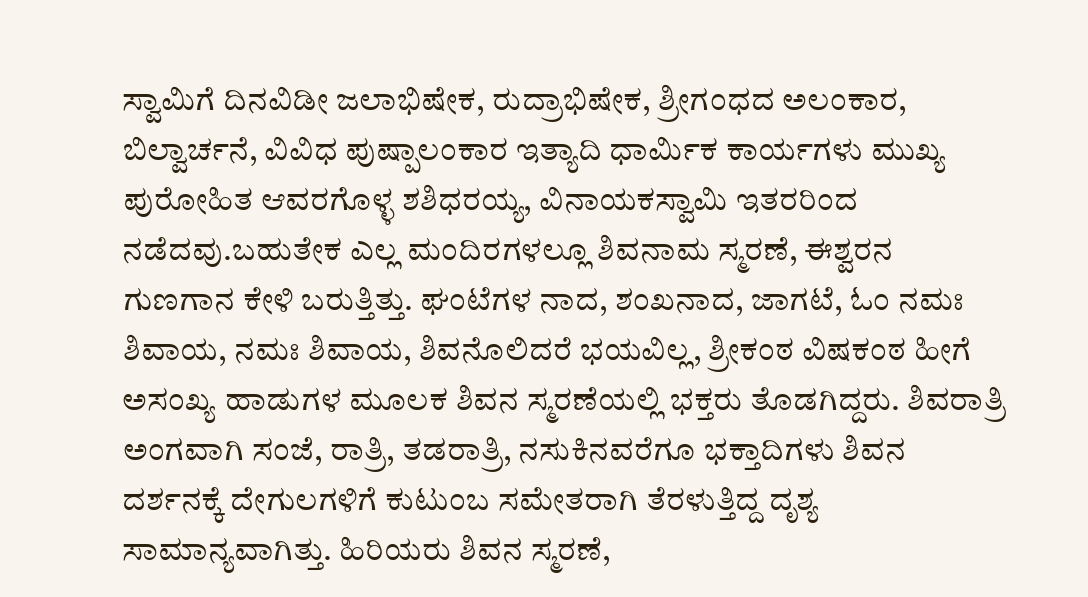ಸ್ವಾಮಿಗೆ ದಿನವಿಡೀ ಜಲಾಭಿಷೇಕ, ರುದ್ರಾಭಿಷೇಕ, ಶ್ರೀಗಂಧದ ಅಲಂಕಾರ, ಬಿಲ್ವಾರ್ಚನೆ, ವಿವಿಧ ಪುಷ್ಪಾಲಂಕಾರ ಇತ್ಯಾದಿ ಧಾರ್ಮಿಕ ಕಾರ್ಯಗಳು ಮುಖ್ಯ ಪುರೋಹಿತ ಆವರಗೊಳ್ಳ ಶಶಿಧರಯ್ಯ, ವಿನಾಯಕಸ್ವಾಮಿ ಇತರರಿಂದ ನಡೆದವು.ಬಹುತೇಕ ಎಲ್ಲ ಮಂದಿರಗಳಲ್ಲೂ ಶಿವನಾಮ ಸ್ಮರಣೆ, ಈಶ್ವರನ ಗುಣಗಾನ ಕೇಳಿ ಬರುತ್ತಿತ್ತು. ಘಂಟೆಗಳ ನಾದ, ಶಂಖನಾದ, ಜಾಗಟೆ, ಓಂ ನಮಃ ಶಿವಾಯ, ನಮಃ ಶಿವಾಯ, ಶಿವನೊಲಿದರೆ ಭಯವಿಲ್ಲ, ಶ್ರೀಕಂಠ ವಿಷಕಂಠ ಹೀಗೆ ಅಸಂಖ್ಯ ಹಾಡುಗಳ ಮೂಲಕ ಶಿವನ ಸ್ಮರಣೆಯಲ್ಲಿ ಭಕ್ತರು ತೊಡಗಿದ್ದರು. ಶಿವರಾತ್ರಿ ಅಂಗವಾಗಿ ಸಂಜೆ, ರಾತ್ರಿ, ತಡರಾತ್ರಿ, ನಸುಕಿನವರೆಗೂ ಭಕ್ತಾದಿಗಳು ಶಿವನ ದರ್ಶನಕ್ಕೆ ದೇಗುಲಗಳಿಗೆ ಕುಟುಂಬ ಸಮೇತರಾಗಿ ತೆರಳುತ್ತಿದ್ದ ದೃಶ್ಯ ಸಾಮಾನ್ಯವಾಗಿತ್ತು. ಹಿರಿಯರು ಶಿವನ ಸ್ಮರಣೆ,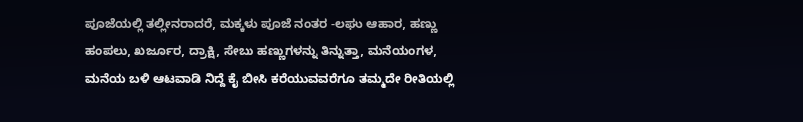ಪೂಜೆಯಲ್ಲಿ ತಲ್ಲೀನರಾದರೆ, ಮಕ್ಕಳು ಪೂಜೆ ನಂತರ -ಲಘು ಆಹಾರ, ಹಣ್ಣು ಹಂಪಲು, ಖರ್ಜೂರ, ದ್ರಾಕ್ಷಿ, ಸೇಬು ಹಣ್ಣುಗಳನ್ನು ತಿನ್ನುತ್ತಾ, ಮನೆಯಂಗಳ, ಮನೆಯ ಬಳಿ ಆಟವಾಡಿ ನಿದ್ದೆ ಕೈ ಬೀಸಿ ಕರೆಯುವವರೆಗೂ ತಮ್ಮದೇ ರೀತಿಯಲ್ಲಿ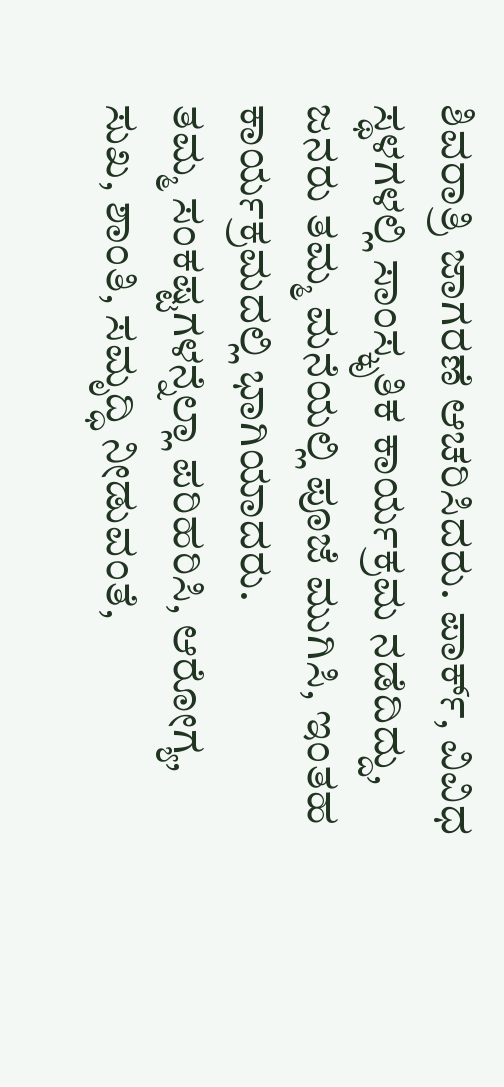ಶಿವರಾತ್ರಿ ಜಾಗರಣೆ ಆಚರಿಸಿದರು. ಪಾರ್ಕ್, ವಿವಿಧ ಸ್ಥಳಗಳಲ್ಲಿ ಸಾಂಸ್ಕೃತಿಕ ಕಾರ್ಯಕ್ರಮ ನಡೆದಿದ್ದು, ಜನರು ತಮ್ಮ ಮನೆಯಲ್ಲಿ ಪೂಜೆ ಮುಗಿಸಿ, ಇಂತಹ ಕಾರ್ಯಕ್ರಮದಲ್ಲಿ ಭಾಗಿಯಾದರು.
ತಮ್ಮ ಸಂಕಷ್ಟಗಳನ್ನೆಲ್ಲಾ ಪರಿಹರಿಸಿ, ಆರೋಗ್ಯ, ಸುಖ, ಶಾಂತಿ, ಸಮೃದ್ಧಿ ನೀಡುವಂತೆ,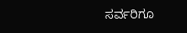ಸರ್ವರಿಗೂ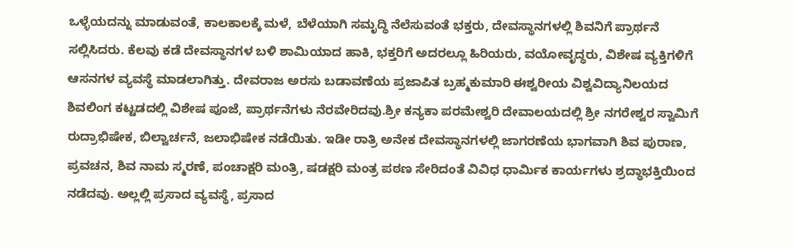ಒಳ್ಳೆಯದನ್ನು ಮಾಡುವಂತೆ, ಕಾಲಕಾಲಕ್ಕೆ ಮಳೆ, ಬೆಳೆಯಾಗಿ ಸಮೃದ್ಧಿ ನೆಲೆಸುವಂತೆ ಭಕ್ತರು, ದೇವಸ್ಥಾನಗಳಲ್ಲಿ ಶಿವನಿಗೆ ಪ್ರಾರ್ಥನೆ ಸಲ್ಲಿಸಿದರು. ಕೆಲವು ಕಡೆ ದೇವಸ್ಥಾನಗಳ ಬಳಿ ಶಾಮಿಯಾದ ಹಾಕಿ, ಭಕ್ತರಿಗೆ ಅದರಲ್ಲೂ ಹಿರಿಯರು, ವಯೋವೃದ್ಧರು, ವಿಶೇಷ ವ್ಯಕ್ತಿಗಳಿಗೆ ಆಸನಗಳ ವ್ಯವಸ್ಥೆ ಮಾಡಲಾಗಿತ್ತು. ದೇವರಾಜ ಅರಸು ಬಡಾವಣೆಯ ಪ್ರಜಾಪಿತ ಬ್ರಹ್ಮಕುಮಾರಿ ಈಶ್ವರೀಯ ವಿಶ್ವವಿದ್ಯಾನಿಲಯದ ಶಿವಲಿಂಗ ಕಟ್ಟಡದಲ್ಲಿ ವಿಶೇಷ ಪೂಜೆ, ಪ್ರಾರ್ಥನೆಗಳು ನೆರವೇರಿದವು.ಶ್ರೀ ಕನ್ಯಕಾ ಪರಮೇಶ್ವರಿ ದೇವಾಲಯದಲ್ಲಿ ಶ್ರೀ ನಗರೇಶ್ವರ ಸ್ವಾಮಿಗೆ ರುದ್ರಾಭಿಷೇಕ, ಬಿಲ್ವಾರ್ಚನೆ, ಜಲಾಭಿಷೇಕ ನಡೆಯಿತು. ಇಡೀ ರಾತ್ರಿ ಅನೇಕ ದೇವಸ್ಥಾನಗಳಲ್ಲಿ ಜಾಗರಣೆಯ ಭಾಗವಾಗಿ ಶಿವ ಪುರಾಣ, ಪ್ರವಚನ, ಶಿವ ನಾಮ ಸ್ಮರಣೆ, ಪಂಚಾಕ್ಷರಿ ಮಂತ್ರಿ, ಷಡಕ್ಷರಿ ಮಂತ್ರ ಪಠಣ ಸೇರಿದಂತೆ ವಿವಿಧ ಧಾರ್ಮಿಕ ಕಾರ್ಯಗಳು ಶ್ರದ್ಧಾಭಕ್ತಿಯಿಂದ ನಡೆದವು. ಅಲ್ಲಲ್ಲಿ ಪ್ರಸಾದ ವ್ಯವಸ್ಥೆ, ಪ್ರಸಾದ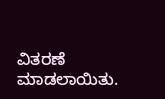ವಿತರಣೆ ಮಾಡಲಾಯಿತು.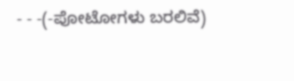- - -(-ಪೋಟೋಗಳು ಬರಲಿವೆ)